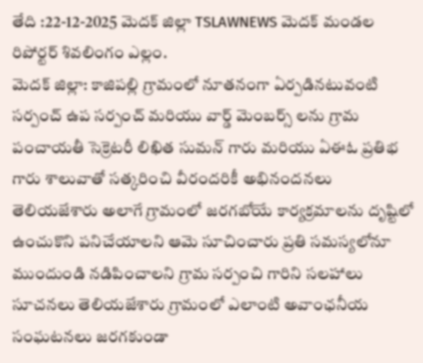తేది :22-12-2025 మెదక్ జిల్లా TSLAWNEWS మెదక్ మండల రిపోర్టర్ శివలింగం ఎల్లం.
మెదక్ జిల్లా: కాజిపల్లి గ్రామంలో నూతనంగా ఏర్పడినటువంటి సర్పంచ్ ఉప సర్పంచ్ మరియు వార్డ్ మెంబర్స్ లను గ్రామ పంచాయతీ సెక్రెటరీ లిఖిత సుమన్ గారు మరియు ఏఈఓ ప్రతిభ గారు శాలువాతో సత్కరించి వీరందరికీ అభినందనలు తెలియజేశారు అలాగే గ్రామంలో జరగబోయే కార్యక్రమాలను దృష్టిలో ఉంచుకొని పనిచేయాలని ఆమె సూచించారు ప్రతి సమస్యలోనూ ముందుండి నడిపించాలని గ్రామ సర్పంచి గారిని సలహాలు సూచనలు తెలియజేశారు గ్రామంలో ఎలాంటి అవాంఛనీయ సంఘటనలు జరగకుండా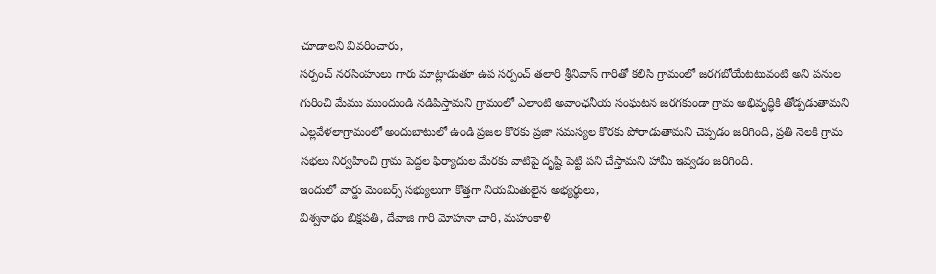చూడాలని వివరించారు,
సర్పంచ్ నరసింహులు గారు మాట్లాడుతూ ఉప సర్పంచ్ తలారి శ్రీనివాస్ గారితో కలిసి గ్రామంలో జరగబోయేటటువంటి అని పనుల గురించి మేము ముందుండి నడిపిస్తామని గ్రామంలో ఎలాంటి అవాంఛనీయ సంఘటన జరగకుండా గ్రామ అభివృద్ధికి తోడ్పడుతామని ఎల్లవేళలాగ్రామంలో అందుబాటులో ఉండి ప్రజల కొరకు ప్రజా సమస్యల కొరకు పోరాడుతామని చెప్పడం జరిగింది, ప్రతి నెలకి గ్రామ సభలు నిర్వహించి గ్రామ పెద్దల ఫిర్యాదుల మేరకు వాటిపై దృష్టి పెట్టి పని చేస్తామని హామీ ఇవ్వడం జరిగింది.
ఇందులో వార్డు మెంబర్స్ సభ్యులుగా కొత్తగా నియమితులైన అభ్యర్థులు,
విశ్వనాథం బిక్షపతి, దేవాజి గారి మోహనా చారి, మహంకాళి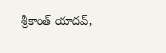శ్రీకాంత్ యాదవ్,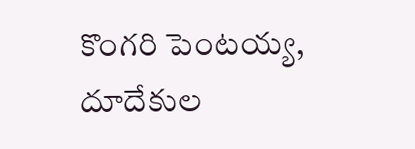కొంగరి పెంటయ్య, దూదేకుల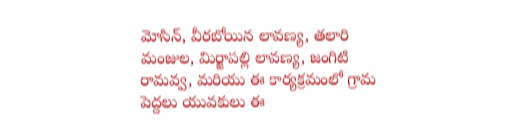మోసిన్, వీరబోయిన లావణ్య, తలారి మంజుల, మిర్జాపల్లి లావణ్య, జంగిటి రామవ్వ, మరియు ఈ కార్యక్రమంలో గ్రామ పెద్దలు యువకులు ఈ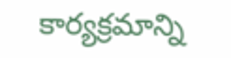కార్యక్రమాన్ని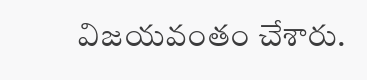విజయవంతం చేశారు.